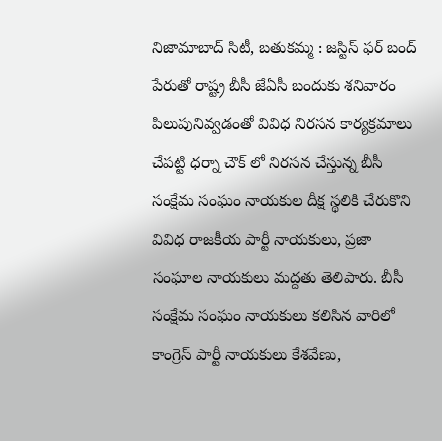నిజామాబాద్ సిటీ, బతుకమ్మ : జస్టిస్ ఫర్ బంద్ పేరుతో రాష్ట్ర బీసీ జేఏసీ బందుకు శనివారం పిలుపునివ్వడంతో వివిధ నిరసన కార్యక్రమాలు చేపట్టి ధర్నా చౌక్ లో నిరసన చేస్తున్న బీసీ సంక్షేమ సంఘం నాయకుల దీక్ష స్థలికి చేరుకొని వివిధ రాజకీయ పార్టీ నాయకులు, ప్రజా సంఘాల నాయకులు మద్దతు తెలిపారు. బీసీ సంక్షేమ సంఘం నాయకులు కలిసిన వారిలో కాంగ్రెస్ పార్టీ నాయకులు కేశవేణు,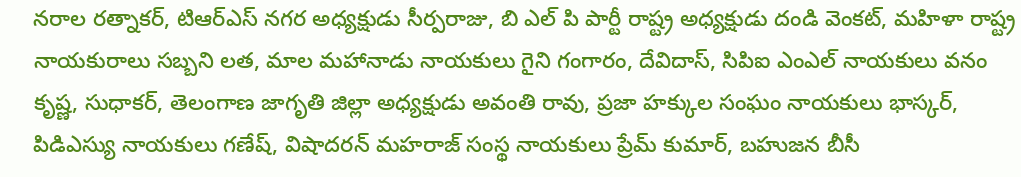నరాల రత్నాకర్, టిఆర్ఎస్ నగర అధ్యక్షుడు సీర్పరాజు, బి ఎల్ పి పార్టీ రాష్ట్ర అధ్యక్షుడు దండి వెంకట్, మహిళా రాష్ట్ర నాయకురాలు సబ్బని లత, మాల మహానాడు నాయకులు గైని గంగారం, దేవిదాస్, సిపిఐ ఎంఎల్ నాయకులు వనం కృష్ణ, సుధాకర్, తెలంగాణ జాగృతి జిల్లా అధ్యక్షుడు అవంతి రావు, ప్రజా హక్కుల సంఘం నాయకులు భాస్కర్, పిడిఎస్యు నాయకులు గణేష్, విషాదరన్ మహరాజ్ సంస్థ నాయకులు ప్రేమ్ కుమార్, బహుజన బీసీ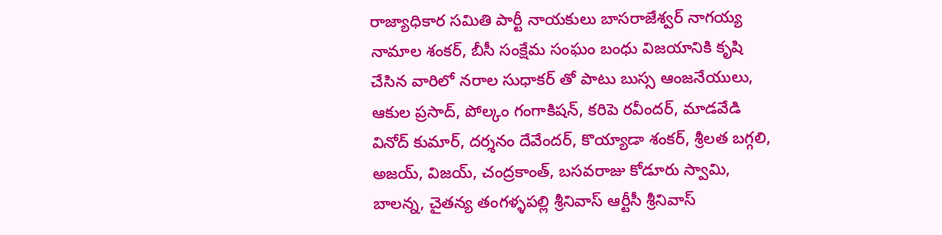రాజ్యాధికార సమితి పార్టీ నాయకులు బాసరాజేశ్వర్ నాగయ్య నామాల శంకర్, బీసీ సంక్షేమ సంఘం బంధు విజయానికి కృషి చేసిన వారిలో నరాల సుధాకర్ తో పాటు బుస్స ఆంజనేయులు, ఆకుల ప్రసాద్, పోల్కం గంగాకిషన్, కరిపె రవీందర్, మాడవేడి వినోద్ కుమార్, దర్శనం దేవేందర్, కొయ్యాడా శంకర్, శ్రీలత బగ్గలి, అజయ్, విజయ్, చంద్రకాంత్, బసవరాజు కోడూరు స్వామి, బాలన్న, చైతన్య తంగళ్ళపల్లి శ్రీనివాస్ ఆర్టీసీ శ్రీనివాస్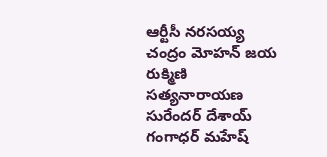ఆర్టీసీ నరసయ్య చంద్రం మోహన్ జయ రుక్మిణి సత్యనారాయణ సురేందర్ దేశాయ్ గంగాధర్ మహేష్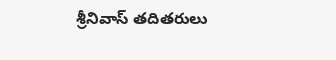శ్రీనివాస్ తదితరులు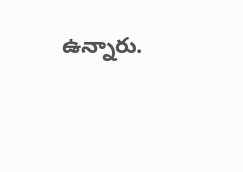ఉన్నారు.